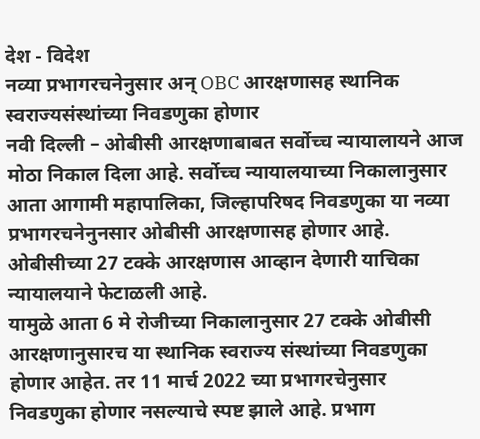देश - विदेश
नव्या प्रभागरचनेनुसार अन् OBC आरक्षणासह स्थानिक स्वराज्यसंस्थांच्या निवडणुका होणार
नवी दिल्ली – ओबीसी आरक्षणाबाबत सर्वोच्च न्यायालायने आज मोठा निकाल दिला आहे. सर्वोच्च न्यायालयाच्या निकालानुसार आता आगामी महापालिका, जिल्हापरिषद निवडणुका या नव्या प्रभागरचनेनुनसार ओबीसी आरक्षणासह होणार आहे. ओबीसीच्या 27 टक्के आरक्षणास आव्हान देणारी याचिका न्यायालयाने फेटाळली आहे.
यामुळे आता 6 मे रोजीच्या निकालानुसार 27 टक्के ओबीसी आरक्षणानुसारच या स्थानिक स्वराज्य संस्थांच्या निवडणुका होणार आहेत. तर 11 मार्च 2022 च्या प्रभागरचेनुसार निवडणुका होणार नसल्याचे स्पष्ट झाले आहे. प्रभाग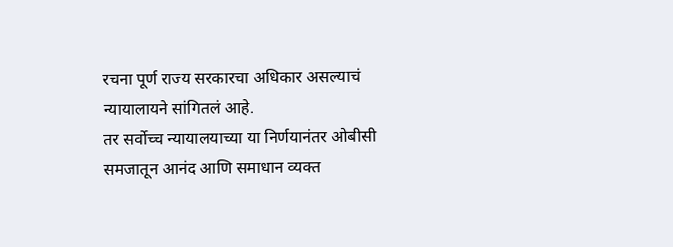रचना पूर्ण राज्य सरकारचा अधिकार असल्याचं न्यायालायने सांगितलं आहे.
तर सर्वोच्च न्यायालयाच्या या निर्णयानंतर ओबीसी समजातून आनंद आणि समाधान व्यक्त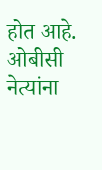होत आहे. ओबीसी नेत्यांना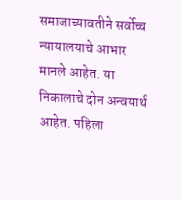समाजाच्यावतीने सर्वोच्च न्यायालयाचे आभार मानले आहेत. या निकालाचे दोन अन्वयार्थ आहेत. पहिला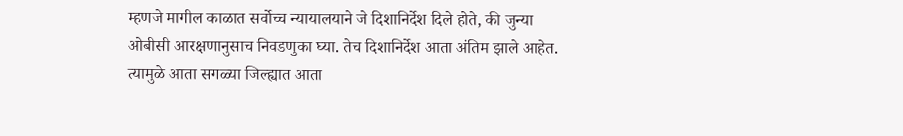म्हणजे मागील काळात सर्वोच्च न्यायालयाने जे दिशानिर्देश दिले होते, की जुन्या ओबीसी आरक्षणानुसाच निवडणुका घ्या. तेच दिशानिर्देश आता अंतिम झाले आहेत.
त्यामुळे आता सगळ्या जिल्ह्यात आता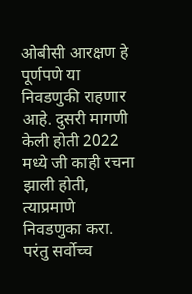ओबीसी आरक्षण हे पूर्णपणे या निवडणुकी राहणार आहे. दुसरी मागणी केली होती 2022 मध्ये जी काही रचना झाली होती, त्याप्रमाणे निवडणुका करा. परंतु सर्वोच्च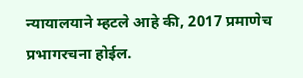न्यायालयाने म्हटले आहे की, 2017 प्रमाणेच प्रभागरचना होईल.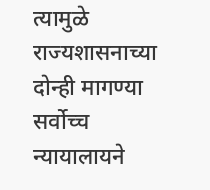त्यामुळे राज्यशासनाच्या दोन्ही मागण्या सर्वोच्च न्यायालायने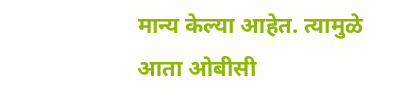मान्य केल्या आहेत. त्यामुळे आता ओबीसी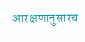आरक्षणानुसारच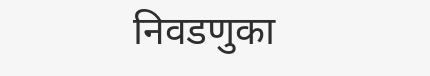निवडणुका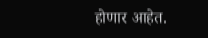होणार आहेत.